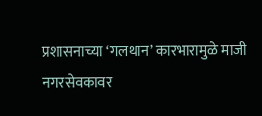प्रशासनाच्या ‘गलथान’ कारभारामुळे माजी नगरसेवकावर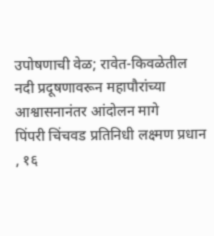उपोषणाची वेळ; रावेत-किवळेतील नदी प्रदूषणावरून महापौरांच्या आश्वासनानंतर आंदोलन मागे
पिंपरी चिंचवड प्रतिनिधी लक्ष्मण प्रधान , १६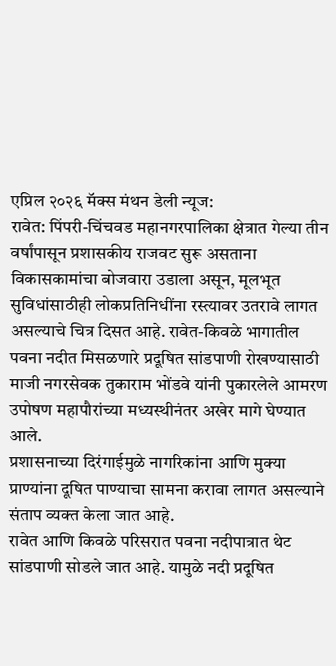एप्रिल २०२६ मॅक्स मंथन डेली न्यूज:
रावेत: पिंपरी-चिंचवड महानगरपालिका क्षेत्रात गेल्या तीन वर्षांपासून प्रशासकीय राजवट सुरू असताना विकासकामांचा बोजवारा उडाला असून, मूलभूत सुविधांसाठीही लोकप्रतिनिधींना रस्त्यावर उतरावे लागत असल्याचे चित्र दिसत आहे. रावेत-किवळे भागातील पवना नदीत मिसळणारे प्रदूषित सांडपाणी रोखण्यासाठी माजी नगरसेवक तुकाराम भोंडवे यांनी पुकारलेले आमरण उपोषण महापौरांच्या मध्यस्थीनंतर अखेर मागे घेण्यात आले.
प्रशासनाच्या दिरंगाईमुळे नागरिकांना आणि मुक्या प्राण्यांना दूषित पाण्याचा सामना करावा लागत असल्याने संताप व्यक्त केला जात आहे.
रावेत आणि किवळे परिसरात पवना नदीपात्रात थेट सांडपाणी सोडले जात आहे. यामुळे नदी प्रदूषित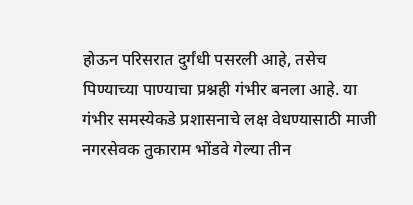होऊन परिसरात दुर्गंधी पसरली आहे, तसेच पिण्याच्या पाण्याचा प्रश्नही गंभीर बनला आहे. या गंभीर समस्येकडे प्रशासनाचे लक्ष वेधण्यासाठी माजी नगरसेवक तुकाराम भोंडवे गेल्या तीन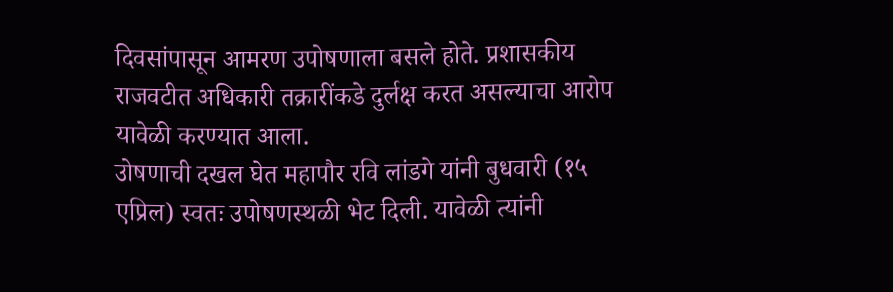दिवसांपासून आमरण उपोषणाला बसले होते. प्रशासकीय राजवटीत अधिकारी तक्रारींकडे दुर्लक्ष करत असल्याचा आरोप यावेळी करण्यात आला.
उोषणाची दखल घेत महापौर रवि लांडगे यांनी बुधवारी (१५ एप्रिल) स्वतः उपोषणस्थळी भेट दिली. यावेळी त्यांनी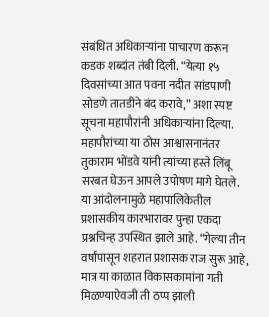संबंधित अधिकाऱ्यांना पाचारण करून कडक शब्दांत तंबी दिली. “येत्या १५ दिवसांच्या आत पवना नदीत सांडपाणी सोडणे तातडीने बंद करावे,” अशा स्पष्ट सूचना महापौरांनी अधिकाऱ्यांना दिल्या. महापौरांच्या या ठोस आश्वासनानंतर तुकाराम भोंडवे यांनी त्यांच्या हस्ते लिंबू सरबत घेऊन आपले उपोषण मागे घेतले.
या आंदोलनामुळे महापालिकेतील प्रशासकीय कारभारावर पुन्हा एकदा प्रश्नचिन्ह उपस्थित झाले आहे. “गेल्या तीन वर्षांपासून शहरात प्रशासक राज सुरू आहे, मात्र या काळात विकासकामांना गती मिळण्याऐवजी ती ठप्प झाली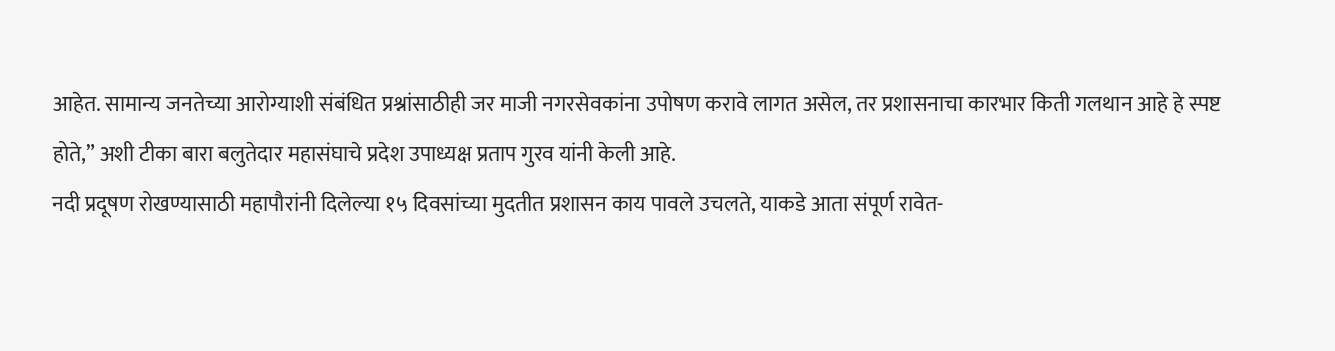आहेत. सामान्य जनतेच्या आरोग्याशी संबंधित प्रश्नांसाठीही जर माजी नगरसेवकांना उपोषण करावे लागत असेल, तर प्रशासनाचा कारभार किती गलथान आहे हे स्पष्ट होते,” अशी टीका बारा बलुतेदार महासंघाचे प्रदेश उपाध्यक्ष प्रताप गुरव यांनी केली आहे.
नदी प्रदूषण रोखण्यासाठी महापौरांनी दिलेल्या १५ दिवसांच्या मुदतीत प्रशासन काय पावले उचलते, याकडे आता संपूर्ण रावेत-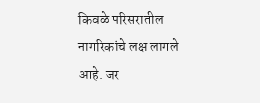किवळे परिसरातील नागरिकांचे लक्ष लागले आहे. जर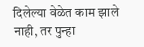दिलेल्या वेळेत काम झाले नाही, तर पुन्हा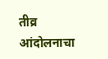तीव्र आंदोलनाचा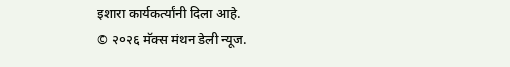इशारा कार्यकर्त्यांनी दिला आहे.
© २०२६ मॅक्स मंथन डेली न्यूज.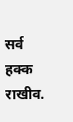सर्व हक्क राखीव.